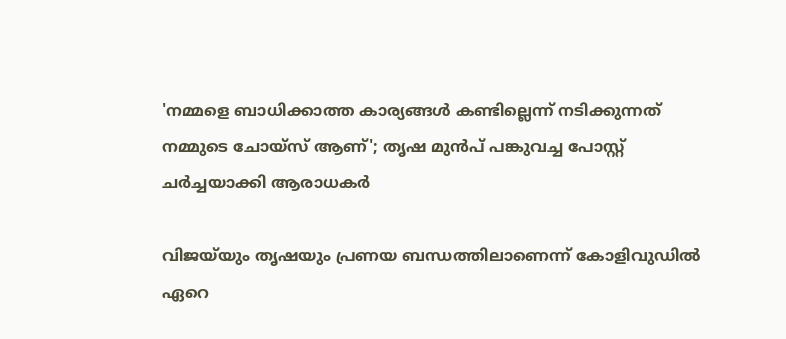'നമ്മളെ ബാധിക്കാത്ത കാര്യങ്ങൾ കണ്ടില്ലെന്ന് നടിക്കുന്നത് നമ്മുടെ ചോയ്സ് ആണ്'; തൃഷ മുൻപ് പങ്കുവച്ച പോസ്റ്റ് ചർച്ചയാക്കി ആരാധകർ

വിജയ്‌യും തൃഷയും പ്രണയ ബന്ധത്തിലാണെന്ന് കോളിവുഡിൽ ഏറെ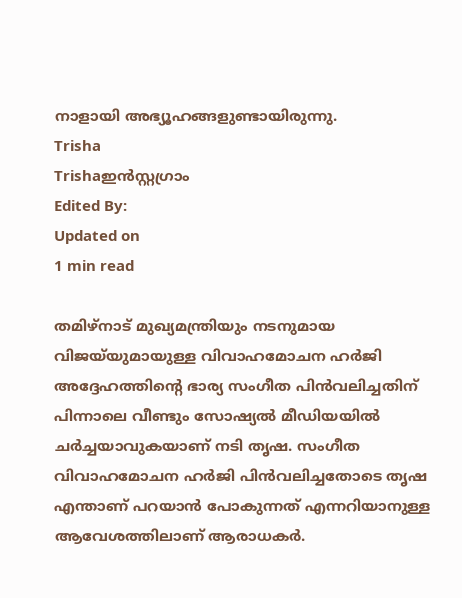നാളായി അഭ്യൂഹങ്ങളുണ്ടായിരുന്നു.
Trisha
Trishaഇൻസ്റ്റഗ്രാം
Edited By:
Updated on
1 min read

തമിഴ്നാട് മുഖ്യമന്ത്രിയും നടനുമായ വിജയ്‌യുമായുള്ള വിവാഹമോചന ഹർജി അദ്ദേഹത്തിന്റെ ഭാര്യ സംഗീത പിൻവലിച്ചതിന് പിന്നാലെ വീണ്ടും സോഷ്യൽ മീഡിയയിൽ ചർച്ചയാവുകയാണ് നടി തൃഷ. സംഗീത വിവാഹമോചന ഹര്‍ജി പിന്‍വലിച്ചതോടെ തൃഷ എന്താണ് പറയാൻ പോകുന്നത് എന്നറിയാനുള്ള ആവേശത്തിലാണ് ആരാധകർ.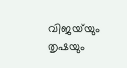വിജയ്‌യും തൃഷയും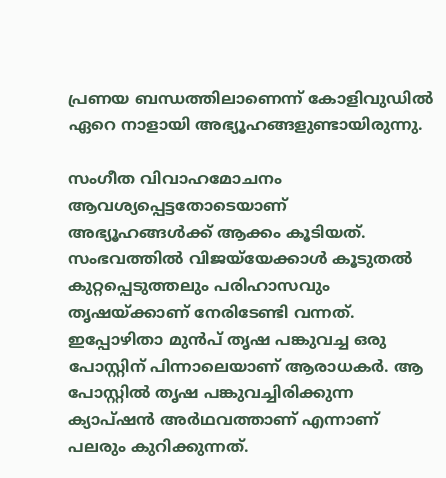പ്രണയ ബന്ധത്തിലാണെന്ന് കോളിവുഡിൽ ഏറെ നാളായി അഭ്യൂഹങ്ങളുണ്ടായിരുന്നു.

സംഗീത വിവാഹമോചനം ആവശ്യപ്പെട്ടതോടെയാണ് അഭ്യൂഹങ്ങൾക്ക് ആക്കം കൂടിയത്. സംഭവത്തിൽ വിജയ്‌യേക്കാൾ‍ കൂടുതൽ കുറ്റപ്പെടുത്തലും പരിഹാസവും തൃഷയ്ക്കാണ് നേരിടേണ്ടി വന്നത്. ഇപ്പോഴിതാ മുൻപ് തൃഷ പങ്കുവച്ച ഒരു പോസ്റ്റിന് പിന്നാലെയാണ് ആരാധകർ. ആ പോസ്റ്റിൽ തൃഷ പങ്കുവച്ചിരിക്കുന്ന ക്യാപ്ഷൻ അർഥവത്താണ് എന്നാണ് പലരും കുറിക്കുന്നത്.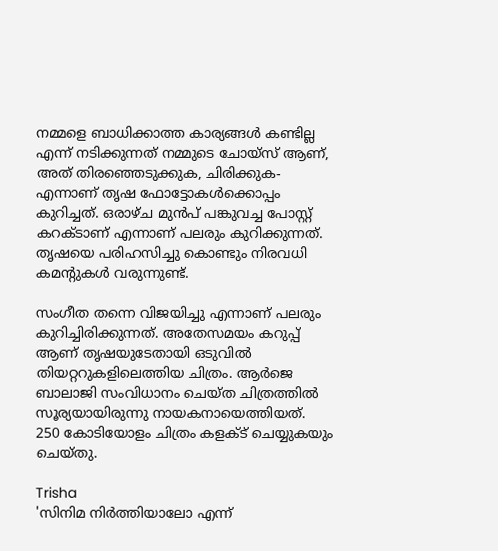നമ്മളെ ബാധിക്കാത്ത കാര്യങ്ങള്‍ കണ്ടില്ല എന്ന് നടിക്കുന്നത് നമ്മുടെ ചോയ്സ് ആണ്, അത് തിരഞ്ഞെടുക്കുക, ചിരിക്കുക- എന്നാണ് തൃഷ ഫോട്ടോകള്‍ക്കൊപ്പം കുറിച്ചത്. ഒരാഴ്ച മുന്‍പ് പങ്കുവച്ച പോസ്റ്റ് കറക്ടാണ് എന്നാണ് പലരും കുറിക്കുന്നത്. തൃഷയെ പരിഹസിച്ചു കൊണ്ടും നിരവധി കമന്റുകൾ വരുന്നുണ്ട്.

സംഗീത തന്നെ വിജയിച്ചു എന്നാണ് പലരും കുറിച്ചിരിക്കുന്നത്. അതേസമയം കറുപ്പ് ആണ് തൃഷയുടേതായി ഒടുവിൽ തിയറ്ററുകളിലെത്തിയ ചിത്രം. ആർജെ ബാലാജി സംവിധാനം ചെയ്ത ചിത്രത്തിൽ സൂര്യയായിരുന്നു നായകനായെത്തിയത്. 250 കോടിയോളം ചിത്രം കളക്ട് ചെയ്യുകയും ചെയ്തു.

Trisha
'സിനിമ നിർത്തിയാലോ എന്ന്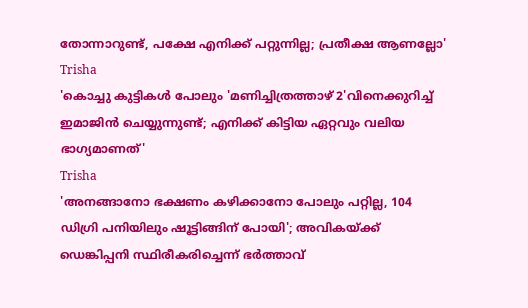തോന്നാറുണ്ട്, പക്ഷേ എനിക്ക് പറ്റുന്നില്ല; പ്രതീക്ഷ ആണല്ലോ'
Trisha
'കൊച്ചു കുട്ടികൾ പോലും 'മണിച്ചിത്രത്താഴ് 2'വിനെക്കുറിച്ച് ഇമാജിൻ ചെയ്യുന്നുണ്ട്; എനിക്ക് കിട്ടിയ ഏറ്റവും വലിയ ഭാഗ്യമാണത്'
Trisha
'അനങ്ങാനോ ഭക്ഷണം കഴിക്കാനോ പോലും പറ്റില്ല, 104 ഡിഗ്രി പനിയിലും ഷൂട്ടിങ്ങിന് പോയി'; അവികയ്ക്ക് ഡെങ്കിപ്പനി സ്ഥിരീകരിച്ചെന്ന് ഭർത്താവ്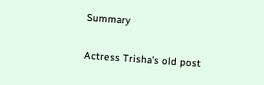Summary

Actress Trisha’s old post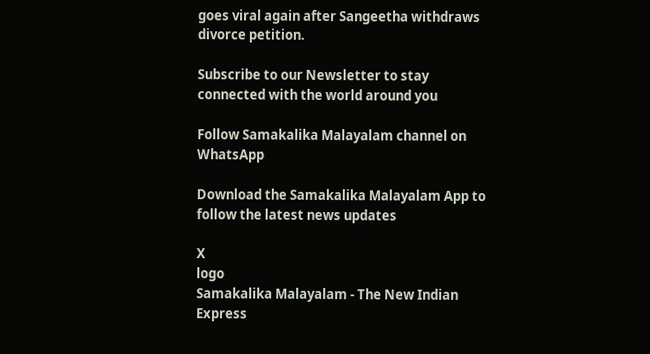goes viral again after Sangeetha withdraws divorce petition.

Subscribe to our Newsletter to stay connected with the world around you

Follow Samakalika Malayalam channel on WhatsApp

Download the Samakalika Malayalam App to follow the latest news updates

X
logo
Samakalika Malayalam - The New Indian Express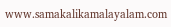www.samakalikamalayalam.com